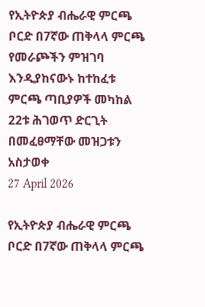የኢትዮጵያ ብሔራዊ ምርጫ ቦርድ በ7ኛው ጠቅላላ ምርጫ የመራጮችን ምዝገባ እንዲያከናውኑ ከተከፈቱ ምርጫ ጣቢያዎች መካከል 22ቱ ሕገወጥ ድርጊት በመፈፀማቸው መዝጋቱን አስታወቀ
27 April 2026

የኢትዮጵያ ብሔራዊ ምርጫ ቦርድ በ7ኛው ጠቅላላ ምርጫ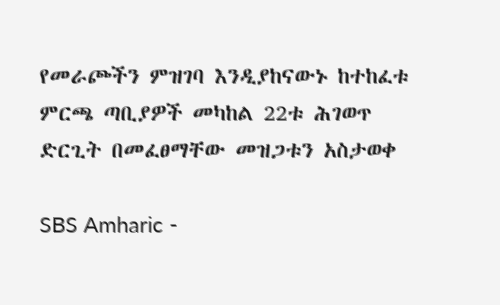የመራጮችን ምዝገባ እንዲያከናውኑ ከተከፈቱ ምርጫ ጣቢያዎች መካከል 22ቱ ሕገወጥ ድርጊት በመፈፀማቸው መዝጋቱን አስታወቀ

SBS Amharic -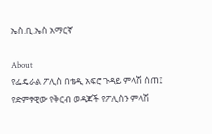ኤስ.ቢ.ኤስ አማርኛ

About
የፌዴራል ፖሊስ በቴዲ አፍሮ ጉዳይ ምላሽ ሰጠ፤ የድምፃዊው የቅርብ ወዳጆች የፖሊስን ምላሽ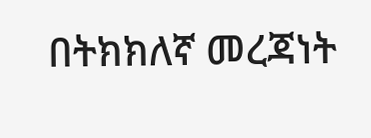በትክክለኛ መረጃነት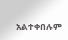አልተቀበሉም